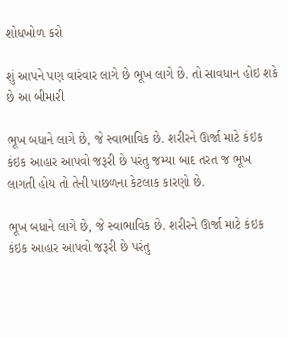શોધખોળ કરો

શું આપને પણ વારંવાર લાગે છે ભૂખ લાગે છે. તો સાવધાન હોઇ શકે છે આ બીમારી

ભૂખ બધાને લાગે છે, જે સ્વાભાવિક છે. શરીરને ઊર્જા માટે કંઇક કંઇક આહાર આપવો જરૂરી છે પરંતુ જમ્યા બાદ તરત જ ભૂખ લાગતી હોય તો તેની પાછળના કેટલાક કારણો છે.

ભૂખ બધાને લાગે છે, જે સ્વાભાવિક છે. શરીરને ઊર્જા માટે કંઇક કંઇક આહાર આપવો જરૂરી છે પરંતુ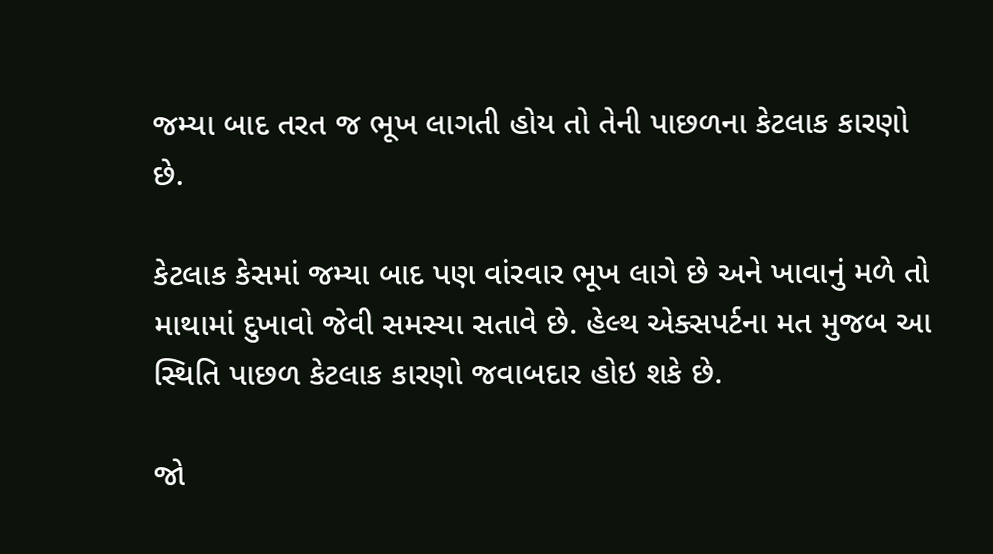જમ્યા બાદ તરત જ ભૂખ લાગતી હોય તો તેની પાછળના કેટલાક કારણો છે.

કેટલાક કેસમાં જમ્યા બાદ પણ વાંરવાર ભૂખ લાગે છે અને ખાવાનું મળે તો માથામાં દુખાવો જેવી સમસ્યા સતાવે છે. હેલ્થ એક્સપર્ટના મત મુજબ આ સ્થિતિ પાછળ કેટલાક કારણો જવાબદાર હોઇ શકે છે.

જો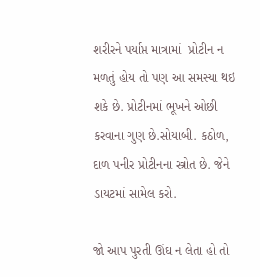શરીરને પર્યાપ્ત માત્રામાં  પ્રોટીન ન મળતું હોય તો પણ આ સમસ્યા થઇ શકે છે. પ્રોટીનમાં ભૂખને ઓછી કરવાના ગુણ છે.સોયાબી. કઠોળ, દાળ પનીર પ્રોટીનના સ્ત્રોત છે. જેને ડાયટમાં સામેલ કરો.

જો આપ પુરતી ઊંઘ ન લેતા હો તો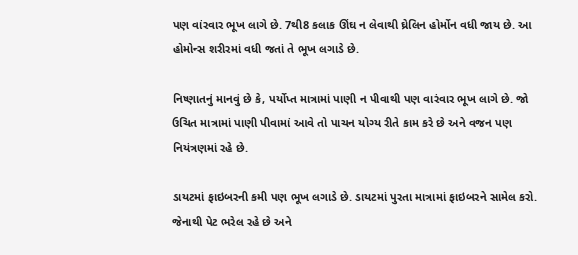પણ વાંરવાર ભૂખ લાગે છે. 7થી8 કલાક ઊંઘ ન લેવાથી ઘ્રેલિન હોર્મોન વધી જાય છે. આ હોમોન્સ શરીરમાં વધી જતાં તે ભૂખ લગાડે છે.

નિષ્ણાતનું માનવું છે કે, પર્યોપ્ત માત્રામાં પાણી ન પીવાથી પણ વારંવાર ભૂખ લાગે છે. જો ઉચિત માત્રામાં પાણી પીવામાં આવે તો પાચન યોગ્ય રીતે કામ કરે છે અને વજન પણ નિયંત્રણમાં રહે છે.

ડાયટમાં ફાઇબરની કમી પણ ભૂખ લગાડે છે. ડાયટમાં પુરતા માત્રામાં ફાઇબરને સામેલ કરો. જેનાથી પેટ ભરેલ રહે છે અને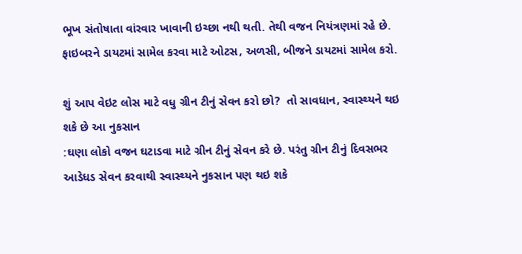ભૂખ સંતોષાતા વાંરવાર ખાવાની ઇચ્છા નથી થતી. તેથી વજન નિયંત્રણમાં રહે છે. ફાઇબરને ડાયટમાં સામેલ કરવા માટે ઓટસ, અળસી, બીજને ડાયટમાં સામેલ કરો.

શું આપ વેઇટ લોસ માટે વધુ ગ્રીન ટીનું સેવન કરો છો?  તો સાવધાન, સ્વાસ્થ્યને થઇ શકે છે આ નુકસાન
:ઘણા લોકો વજન ઘટાડવા માટે ગ્રીન ટીનું સેવન કરે છે. પરંતુ ગ્રીન ટીનું દિવસભર આડેધડ સેવન કરવાથી સ્વાસ્થ્યને નુકસાન પણ થઇ શકે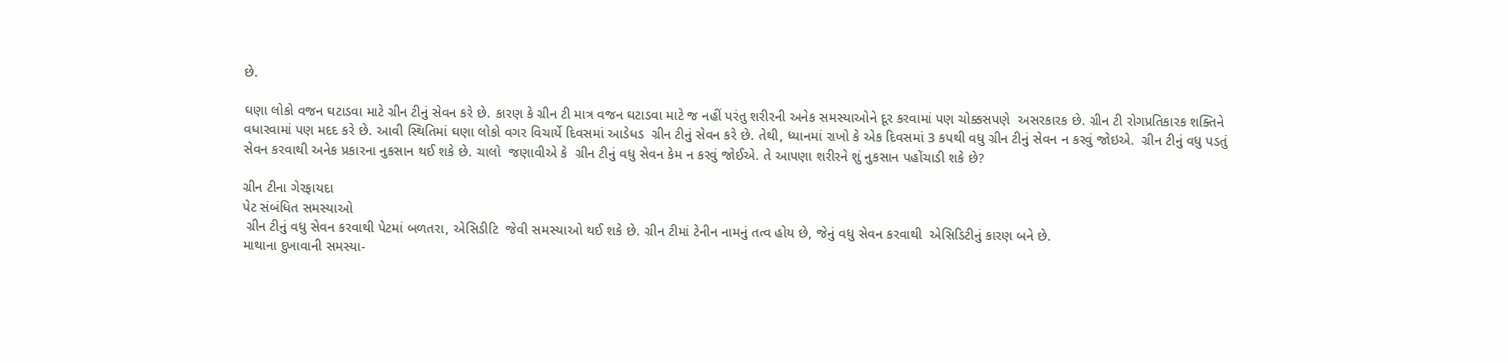છે.

ઘણા લોકો વજન ઘટાડવા માટે ગ્રીન ટીનું સેવન કરે છે. કારણ કે ગ્રીન ટી માત્ર વજન ઘટાડવા માટે જ નહીં પરંતુ શરીરની અનેક સમસ્યાઓને દૂર કરવામાં પણ ચોક્કસપણે  અસરકારક છે. ગ્રીન ટી રોગપ્રતિકારક શક્તિને વધારવામાં પણ મદદ કરે છે. આવી સ્થિતિમાં ઘણા લોકો વગર વિચાર્યે દિવસમાં આડેધડ  ગ્રીન ટીનું સેવન કરે છે. તેથી, ધ્યાનમાં રાખો કે એક દિવસમાં 3 કપથી વધુ ગ્રીન ટીનું સેવન ન કરવું જોઇએ.  ગ્રીન ટીનું વધુ પડતું સેવન કરવાથી અનેક પ્રકારના નુકસાન થઈ શકે છે. ચાલો  જણાવીએ કે  ગ્રીન ટીનું વધુ સેવન કેમ ન કરવું જોઈએ. તે આપણા શરીરને શું નુકસાન પહોંચાડી શકે છે?

ગ્રીન ટીના ગેરફાયદા
પેટ સંબંધિત સમસ્યાઓ
 ગ્રીન ટીનું વધુ સેવન કરવાથી પેટમાં બળતરા, એસિડીટિ  જેવી સમસ્યાઓ થઈ શકે છે. ગ્રીન ટીમાં ટેનીન નામનું તત્વ હોય છે, જેનું વધુ સેવન કરવાથી  એસિડિટીનું કારણ બને છે.
માથાના દુખાવાની સમસ્યા-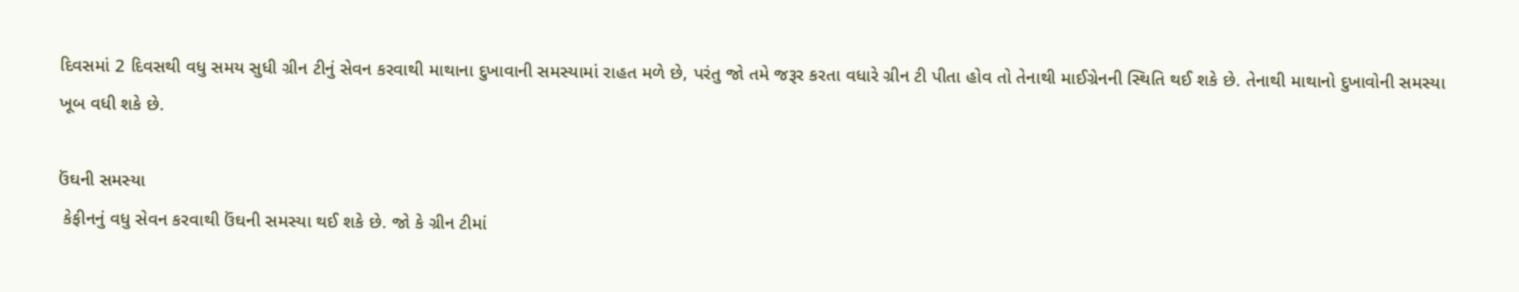દિવસમાં 2 દિવસથી વધુ સમય સુધી ગ્રીન ટીનું સેવન કરવાથી માથાના દુખાવાની સમસ્યામાં રાહત મળે છે, પરંતુ જો તમે જરૂર કરતા વધારે ગ્રીન ટી પીતા હોવ તો તેનાથી માઈગ્રેનની સ્થિતિ થઈ શકે છે. તેનાથી માથાનો દુખાવોની સમસ્યા ખૂબ વધી શકે છે.

ઉંઘની સમસ્યા
 કેફીનનું વધુ સેવન કરવાથી ઉંઘની સમસ્યા થઈ શકે છે. જો કે ગ્રીન ટીમાં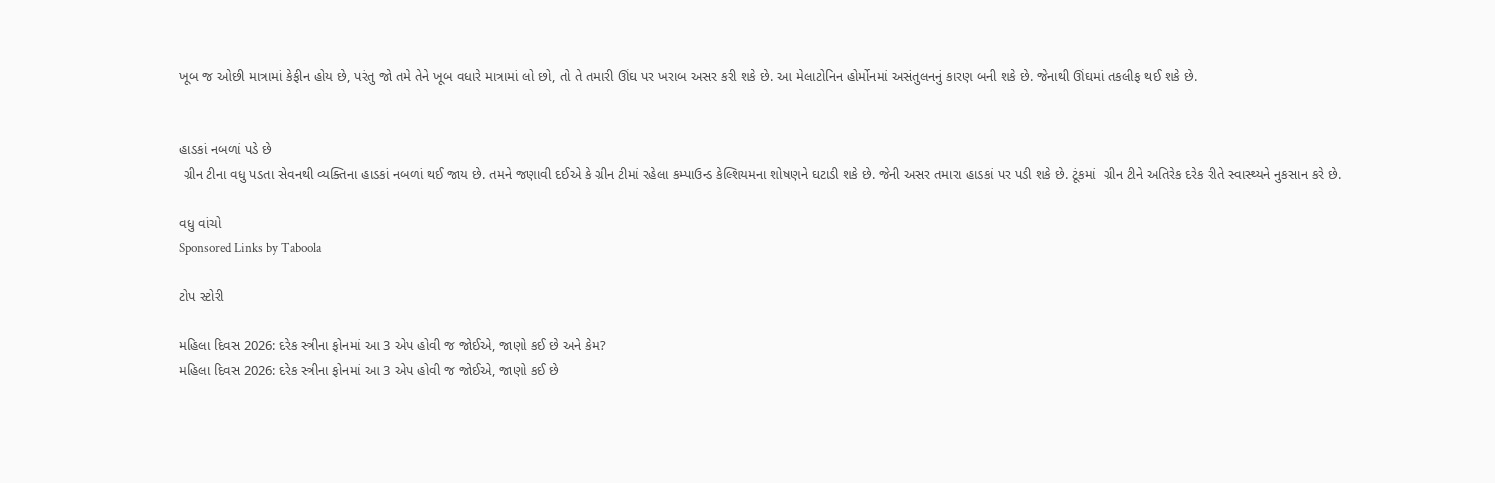ખૂબ જ ઓછી માત્રામાં કેફીન હોય છે, પરંતુ જો તમે તેને ખૂબ વધારે માત્રામાં લો છો, તો તે તમારી ઊંઘ પર ખરાબ અસર કરી શકે છે. આ મેલાટોનિન હોર્મોનમાં અસંતુલનનું કારણ બની શકે છે. જેનાથી ઊંઘમાં તકલીફ થઈ શકે છે.


હાડકાં નબળાં પડે છે
 ગ્રીન ટીના વધુ પડતા સેવનથી વ્યક્તિના હાડકાં નબળાં થઈ જાય છે. તમને જણાવી દઈએ કે ગ્રીન ટીમાં રહેલા કમ્પાઉન્ડ કેલ્શિયમના શોષણને ઘટાડી શકે છે. જેની અસર તમારા હાડકાં પર પડી શકે છે. ટૂંકમાં  ગ્રીન ટીને અતિરેક દરેક રીતે સ્વાસ્થ્યને નુકસાન કરે છે.

વધુ વાંચો
Sponsored Links by Taboola

ટોપ સ્ટોરી

મહિલા દિવસ 2026: દરેક સ્ત્રીના ફોનમાં આ 3 એપ હોવી જ જોઈએ, જાણો કઈ છે અને કેમ?
મહિલા દિવસ 2026: દરેક સ્ત્રીના ફોનમાં આ 3 એપ હોવી જ જોઈએ, જાણો કઈ છે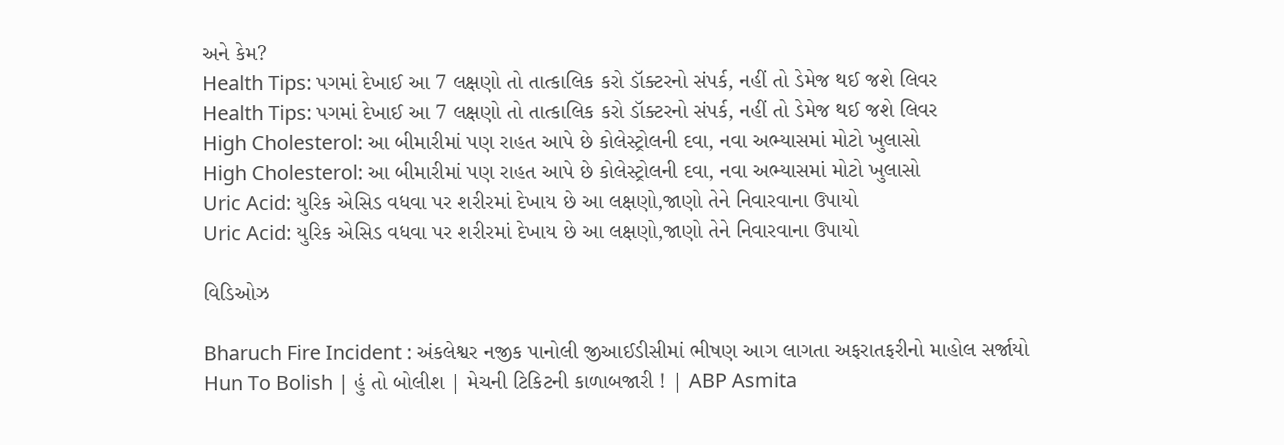અને કેમ?
Health Tips: પગમાં દેખાઈ આ 7 લક્ષણો તો તાત્કાલિક કરો ડૉક્ટરનો સંપર્ક, નહીં તો ડેમેજ થઈ જશે લિવર
Health Tips: પગમાં દેખાઈ આ 7 લક્ષણો તો તાત્કાલિક કરો ડૉક્ટરનો સંપર્ક, નહીં તો ડેમેજ થઈ જશે લિવર
High Cholesterol: આ બીમારીમાં પણ રાહત આપે છે કોલેસ્ટ્રોલની દવા, નવા અભ્યાસમાં મોટો ખુલાસો
High Cholesterol: આ બીમારીમાં પણ રાહત આપે છે કોલેસ્ટ્રોલની દવા, નવા અભ્યાસમાં મોટો ખુલાસો
Uric Acid: યુરિક એસિડ વધવા પર શરીરમાં દેખાય છે આ લક્ષણો,જાણો તેને નિવારવાના ઉપાયો
Uric Acid: યુરિક એસિડ વધવા પર શરીરમાં દેખાય છે આ લક્ષણો,જાણો તેને નિવારવાના ઉપાયો

વિડિઓઝ

Bharuch Fire Incident : અંકલેશ્વર નજીક પાનોલી જીઆઈડીસીમાં ભીષણ આગ લાગતા અફરાતફરીનો માહોલ સર્જાયો
Hun To Bolish | હું તો બોલીશ | મેચની ટિકિટની કાળાબજારી ! | ABP Asmita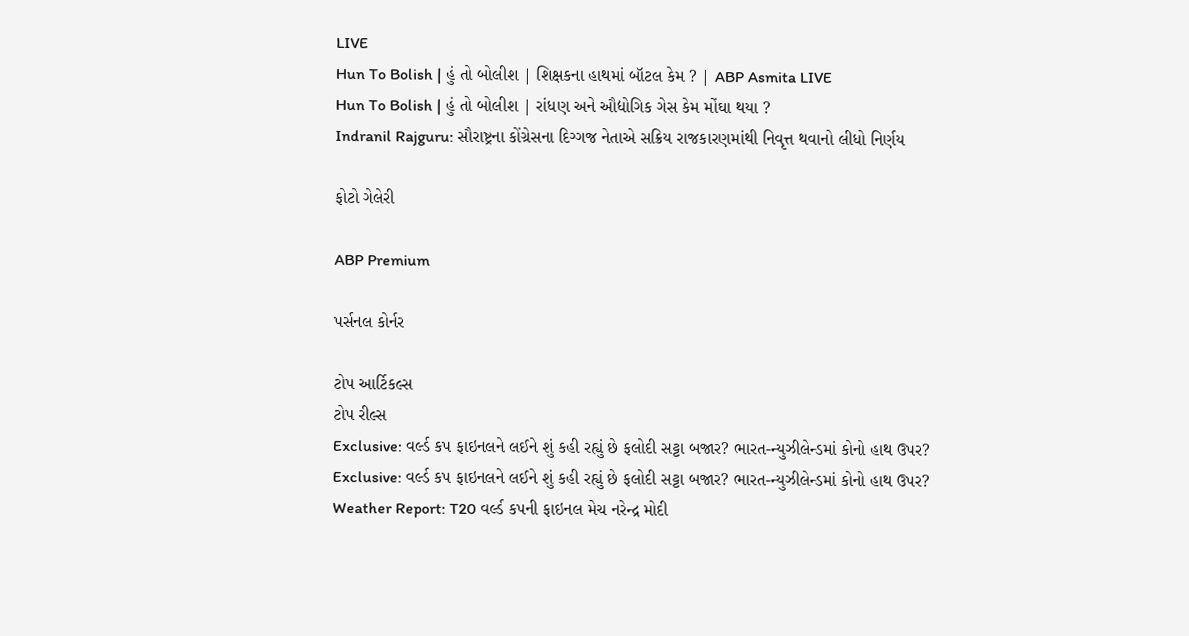LIVE
Hun To Bolish | હું તો બોલીશ | શિક્ષકના હાથમાં બૉટલ કેમ ? | ABP Asmita LIVE
Hun To Bolish | હું તો બોલીશ | રાંધણ અને ઔદ્યોગિક ગેસ કેમ મોંઘા થયા ?
Indranil Rajguru: સૌરાષ્ટ્રના કોંગ્રેસના દિગ્ગજ નેતાએ સક્રિય રાજકારણમાંથી નિવૃત્ત થવાનો લીધો નિર્ણય

ફોટો ગેલેરી

ABP Premium

પર્સનલ કોર્નર

ટોપ આર્ટિકલ્સ
ટોપ રીલ્સ
Exclusive: વર્લ્ડ કપ ફાઇનલને લઈને શું કહી રહ્યું છે ફલોદી સટ્ટા બજાર? ભારત-ન્યુઝીલેન્ડમાં કોનો હાથ ઉપર?
Exclusive: વર્લ્ડ કપ ફાઇનલને લઈને શું કહી રહ્યું છે ફલોદી સટ્ટા બજાર? ભારત-ન્યુઝીલેન્ડમાં કોનો હાથ ઉપર?
Weather Report: T20 વર્લ્ડ કપની ફાઇનલ મેચ નરેન્દ્ર મોદી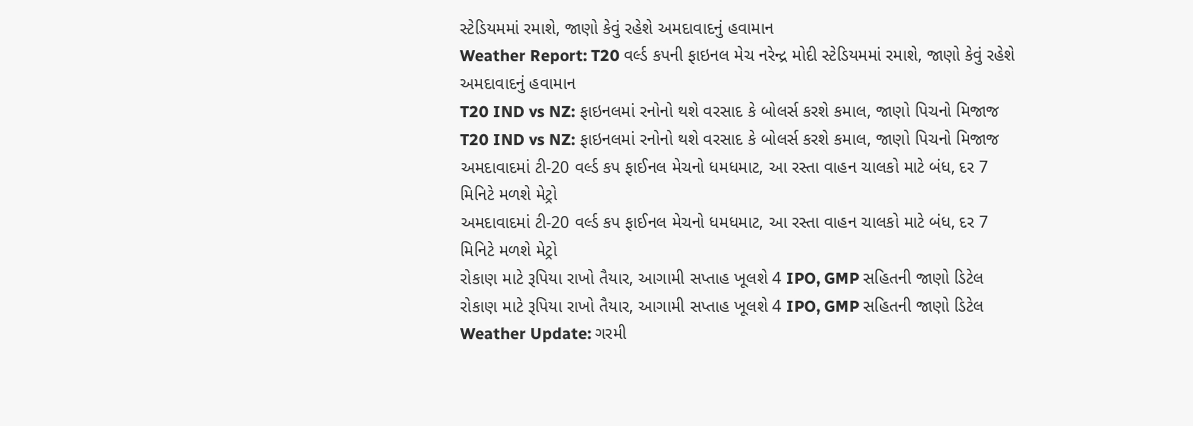સ્ટેડિયમમાં રમાશે, જાણો કેવું રહેશે અમદાવાદનું હવામાન
Weather Report: T20 વર્લ્ડ કપની ફાઇનલ મેચ નરેન્દ્ર મોદી સ્ટેડિયમમાં રમાશે, જાણો કેવું રહેશે અમદાવાદનું હવામાન
T20 IND vs NZ: ફાઇનલમાં રનોનો થશે વરસાદ કે બોલર્સ કરશે કમાલ, જાણો પિચનો મિજાજ
T20 IND vs NZ: ફાઇનલમાં રનોનો થશે વરસાદ કે બોલર્સ કરશે કમાલ, જાણો પિચનો મિજાજ
અમદાવાદમાં ટી-20 વર્લ્ડ કપ ફાઈનલ મેચનો ધમધમાટ, આ રસ્તા વાહન ચાલકો માટે બંધ, દર 7 મિનિટે મળશે મેટ્રો
અમદાવાદમાં ટી-20 વર્લ્ડ કપ ફાઈનલ મેચનો ધમધમાટ, આ રસ્તા વાહન ચાલકો માટે બંધ, દર 7 મિનિટે મળશે મેટ્રો
રોકાણ માટે રૂપિયા રાખો તૈયાર, આગામી સપ્તાહ ખૂલશે 4 IPO, GMP સહિતની જાણો ડિટેલ
રોકાણ માટે રૂપિયા રાખો તૈયાર, આગામી સપ્તાહ ખૂલશે 4 IPO, GMP સહિતની જાણો ડિટેલ
Weather Update: ગરમી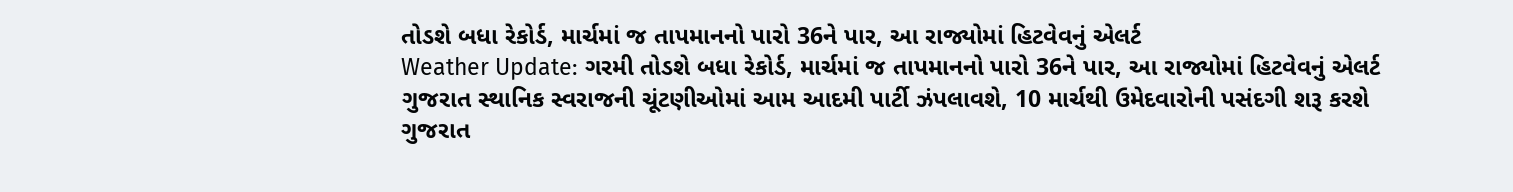તોડશે બધા રેકોર્ડ, માર્ચમાં જ તાપમાનનો પારો 36ને પાર, આ રાજ્યોમાં હિટવેવનું એલર્ટ
Weather Update: ગરમી તોડશે બધા રેકોર્ડ, માર્ચમાં જ તાપમાનનો પારો 36ને પાર, આ રાજ્યોમાં હિટવેવનું એલર્ટ
ગુજરાત સ્થાનિક સ્વરાજની ચૂંટણીઓમાં આમ આદમી પાર્ટી ઝંપલાવશે, 10 માર્ચથી ઉમેદવારોની પસંદગી શરૂ કરશે
ગુજરાત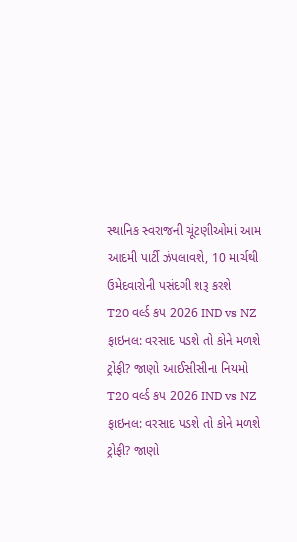સ્થાનિક સ્વરાજની ચૂંટણીઓમાં આમ આદમી પાર્ટી ઝંપલાવશે, 10 માર્ચથી ઉમેદવારોની પસંદગી શરૂ કરશે
T20 વર્લ્ડ કપ 2026 IND vs NZ ફાઇનલ: વરસાદ પડશે તો કોને મળશે ટ્રોફી? જાણો આઈસીસીના નિયમો
T20 વર્લ્ડ કપ 2026 IND vs NZ ફાઇનલ: વરસાદ પડશે તો કોને મળશે ટ્રોફી? જાણો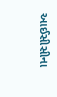આઈસીસીના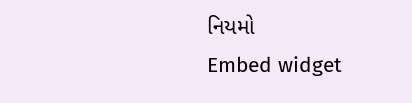નિયમો
Embed widget